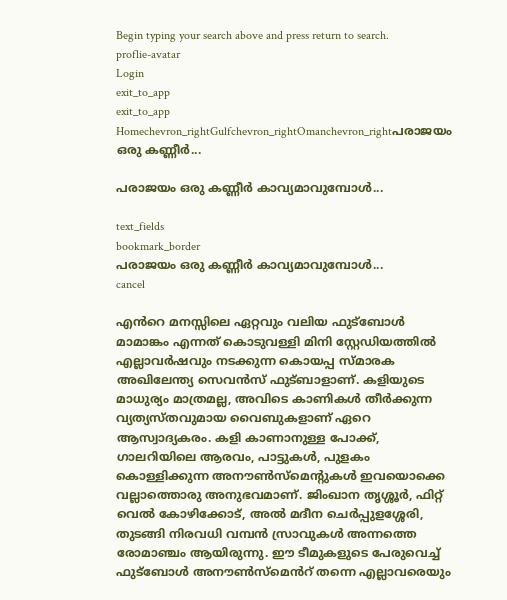Begin typing your search above and press return to search.
proflie-avatar
Login
exit_to_app
exit_to_app
Homechevron_rightGulfchevron_rightOmanchevron_rightപരാജയം ഒരു കണ്ണീർ...

പരാജയം ഒരു കണ്ണീർ കാവ്യമാവുമ്പോൾ...

text_fields
bookmark_border
പരാജയം ഒരു കണ്ണീർ കാവ്യമാവുമ്പോൾ...
cancel

എൻറെ മനസ്സിലെ ഏറ്റവും വലിയ ഫുട്ബോൾ മാമാങ്കം എന്നത് കൊടുവള്ളി മിനി സ്റ്റേഡിയത്തിൽ എല്ലാവർഷവും നടക്കുന്ന കൊയപ്പ സ്മാരക അഖിലേന്ത്യ സെവൻസ് ഫുട്ബാളാണ്. കളിയുടെ മാധുര്യം മാത്രമല്ല, അവിടെ കാണികൾ തീർക്കുന്ന വ്യത്യസ്തവുമായ വൈബുകളാണ് ഏറെ ആസ്വാദ്യകരം. കളി കാണാനുള്ള പോക്ക്, ഗാലറിയിലെ ആരവം, പാട്ടുകൾ, പുളകം കൊള്ളിക്കുന്ന അനൗൺസ്മെന്റുകൾ ഇവയൊക്കെ വല്ലാത്തൊരു അനുഭവമാണ്. ജിംഖാന തൃശ്ശൂർ, ഫിറ്റ് വെൽ കോഴിക്കോട്, അൽ മദീന ചെർപ്പുളശ്ശേരി, തുടങ്ങി നിരവധി വമ്പൻ സ്രാവുകൾ അന്നത്തെ രോമാഞ്ചം ആയിരുന്നു. ഈ ടീമുകളുടെ പേരുവെച്ച് ഫുട്ബോൾ അനൗൺസ്മെൻറ് തന്നെ എല്ലാവരെയും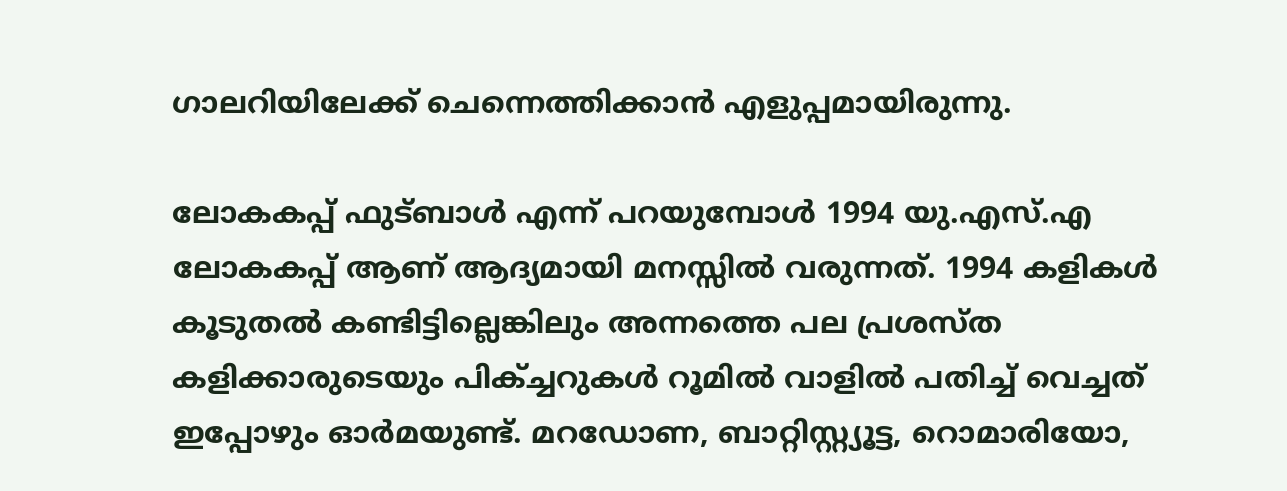ഗാലറിയിലേക്ക് ചെന്നെത്തിക്കാൻ എളുപ്പമായിരുന്നു.

ലോകകപ്പ് ഫുട്ബാൾ എന്ന് പറയുമ്പോൾ 1994 യു.എസ്.എ ലോകകപ്പ് ആണ് ആദ്യമായി മനസ്സിൽ വരുന്നത്. 1994 കളികൾ കൂടുതൽ കണ്ടിട്ടില്ലെങ്കിലും അന്നത്തെ പല പ്രശസ്ത കളിക്കാരുടെയും പിക്ച്ചറുകൾ റൂമിൽ വാളിൽ പതിച്ച് വെച്ചത് ഇപ്പോഴും ഓർമയുണ്ട്. മറഡോണ, ബാറ്റിസ്റ്റ്യൂട്ട, റൊമാരിയോ,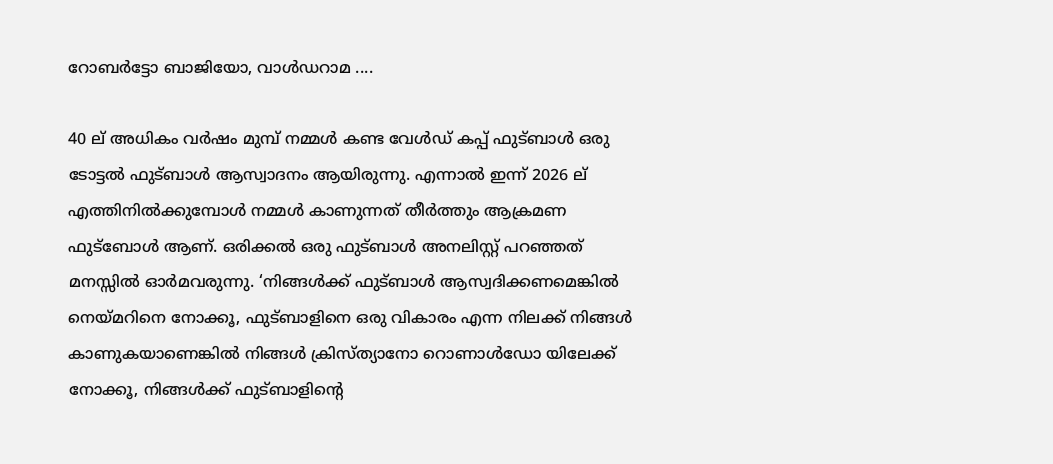റോബർട്ടോ ബാജിയോ, വാൾഡറാമ ....

40 ല് അധികം വർഷം മുമ്പ് നമ്മൾ കണ്ട വേൾഡ് കപ്പ് ഫുട്ബാൾ ഒരു ടോട്ടൽ ഫുട്ബാൾ ആസ്വാദനം ആയിരുന്നു. എന്നാൽ ഇന്ന് 2026 ല് എത്തിനിൽക്കുമ്പോൾ നമ്മൾ കാണുന്നത് തീർത്തും ആക്രമണ ഫുട്ബോൾ ആണ്. ഒരിക്കൽ ഒരു ഫുട്ബാൾ അനലിസ്റ്റ് പറഞ്ഞത് മനസ്സിൽ ഓർമവരുന്നു. ‘നിങ്ങൾക്ക് ഫുട്ബാൾ ആസ്വദിക്കണമെങ്കിൽ നെയ്മറിനെ നോക്കൂ, ഫുട്ബാളിനെ ഒരു വികാരം എന്ന നിലക്ക് നിങ്ങൾ കാണുകയാണെങ്കിൽ നിങ്ങൾ ക്രിസ്ത്യാനോ റൊണാൾഡോ യിലേക്ക് നോക്കൂ, നിങ്ങൾക്ക് ഫുട്ബാളിന്റെ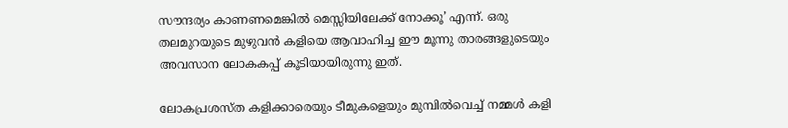സൗന്ദര്യം കാണണമെങ്കിൽ മെസ്സിയിലേക്ക് നോക്കൂ’ എന്ന്. ഒരു തലമുറയുടെ മുഴുവൻ കളിയെ ആവാഹിച്ച ഈ മൂന്നു താരങ്ങളുടെയും അവസാന ലോകകപ്പ് കൂടിയായിരുന്നു ഇത്.

ലോകപ്രശസ്ത കളിക്കാരെയും ടീമുകളെയും മുമ്പിൽവെച്ച് നമ്മൾ കളി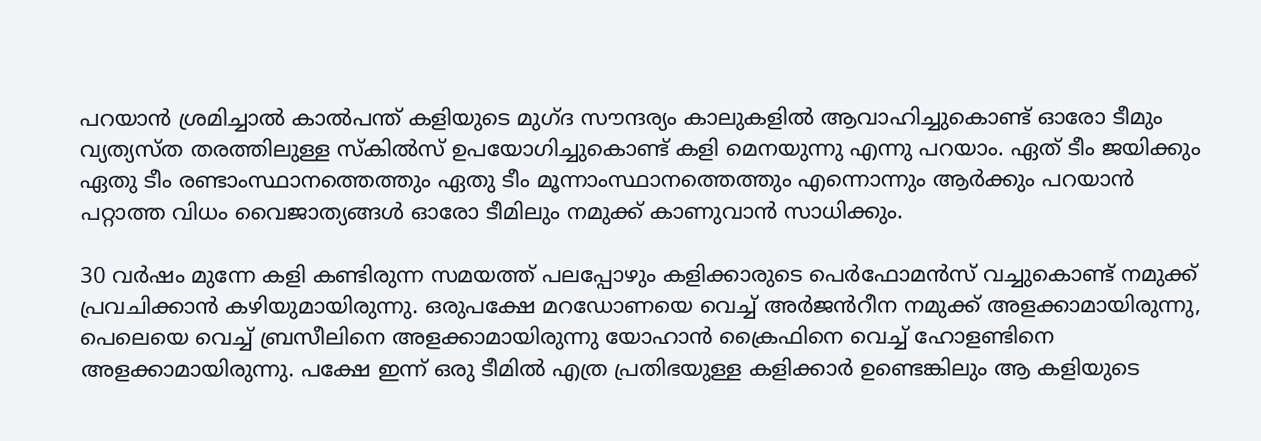പറയാൻ ശ്രമിച്ചാൽ കാൽപന്ത് കളിയുടെ മുഗ്ദ സൗന്ദര്യം കാലുകളിൽ ആവാഹിച്ചുകൊണ്ട് ഓരോ ടീമും വ്യത്യസ്ത തരത്തിലുള്ള സ്കിൽസ് ഉപയോഗിച്ചുകൊണ്ട് കളി മെനയുന്നു എന്നു പറയാം. ഏത് ടീം ജയിക്കും ഏതു ടീം രണ്ടാംസ്ഥാനത്തെത്തും ഏതു ടീം മൂന്നാംസ്ഥാനത്തെത്തും എന്നൊന്നും ആർക്കും പറയാൻ പറ്റാത്ത വിധം വൈജാത്യങ്ങൾ ഓരോ ടീമിലും നമുക്ക് കാണുവാൻ സാധിക്കും.

30 വർഷം മുന്നേ കളി കണ്ടിരുന്ന സമയത്ത് പലപ്പോഴും കളിക്കാരുടെ പെർഫോമൻസ് വച്ചുകൊണ്ട് നമുക്ക് പ്രവചിക്കാൻ കഴിയുമായിരുന്നു. ഒരുപക്ഷേ മറഡോണയെ വെച്ച് അർജൻറീന നമുക്ക് അളക്കാമായിരുന്നു, പെലെയെ വെച്ച് ബ്രസീലിനെ അളക്കാമായിരുന്നു യോഹാൻ ക്രൈഫിനെ വെച്ച് ഹോളണ്ടിനെ അളക്കാമായിരുന്നു. പക്ഷേ ഇന്ന് ഒരു ടീമിൽ എത്ര പ്രതിഭയുള്ള കളിക്കാർ ഉണ്ടെങ്കിലും ആ കളിയുടെ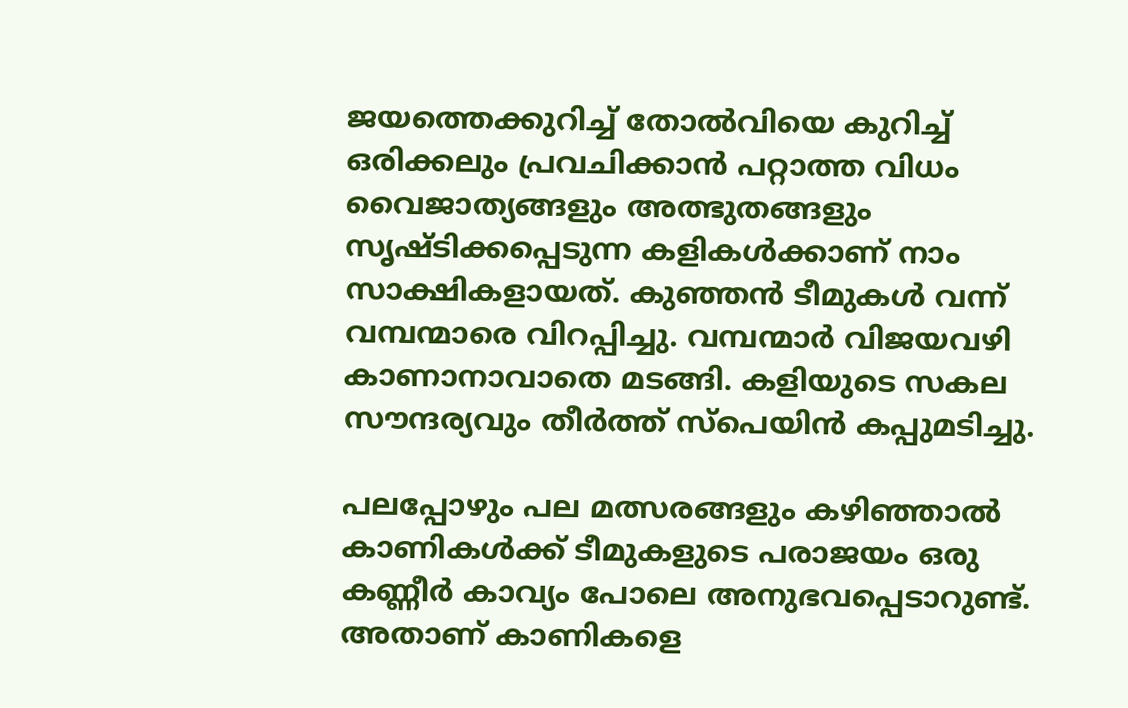ജയത്തെക്കുറിച്ച് തോൽവിയെ കുറിച്ച് ഒരിക്കലും പ്രവചിക്കാൻ പറ്റാത്ത വിധം വൈജാത്യങ്ങളും അത്ഭുതങ്ങളും സൃഷ്ടിക്കപ്പെടുന്ന കളികൾക്കാണ് നാം സാക്ഷികളായത്. കുഞ്ഞൻ ടീമുകൾ വന്ന് വമ്പന്മാരെ വിറപ്പിച്ചു. വമ്പന്മാർ വിജയവഴി കാണാനാവാതെ മടങ്ങി. കളിയുടെ സകല സൗന്ദര്യവും തീർത്ത് സ്പെയിൻ കപ്പുമടിച്ചു.

പലപ്പോഴും പല മത്സരങ്ങളും കഴിഞ്ഞാൽ കാണികൾക്ക് ടീമുകളുടെ പരാജയം ഒരു കണ്ണീർ കാവ്യം പോലെ അനുഭവപ്പെടാറുണ്ട്. അതാണ് കാണികളെ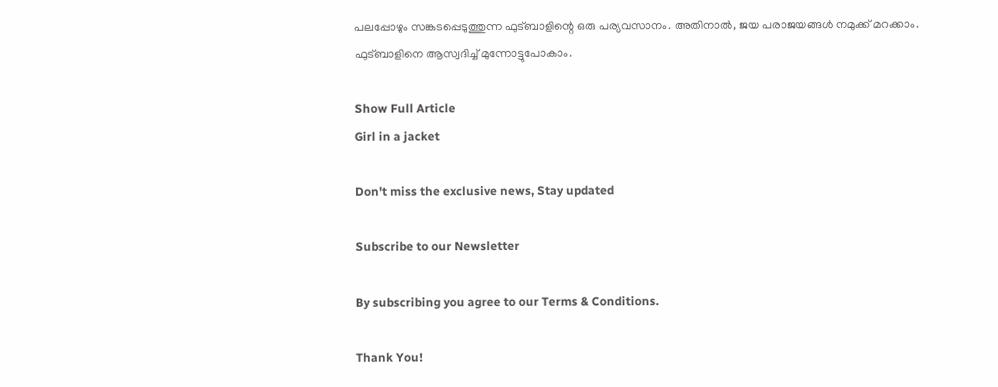പലപ്പോഴും സങ്കടപ്പെടുത്തുന്ന ഫുട്ബാളിന്റെ ഒരു പര്യവസാനം. അതിനാൽ, ജയ പരാജയങ്ങൾ നമുക്ക് മറക്കാം. ഫുട്ബാളിനെ ആസ്വദിച്ച് മുന്നോട്ടുപോകാം.

Show Full Article
Girl in a jacket

Don't miss the exclusive news, Stay updated

Subscribe to our Newsletter

By subscribing you agree to our Terms & Conditions.

Thank You!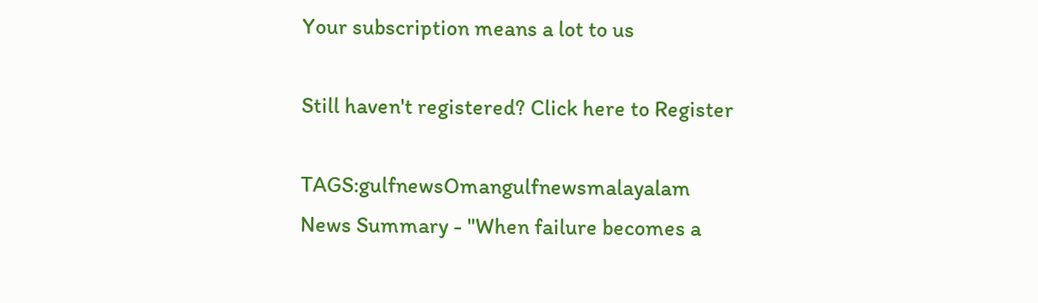Your subscription means a lot to us

Still haven't registered? Click here to Register

TAGS:gulfnewsOmangulfnewsmalayalam
News Summary - "When failure becomes a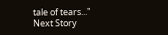tale of tears..."
Next Story